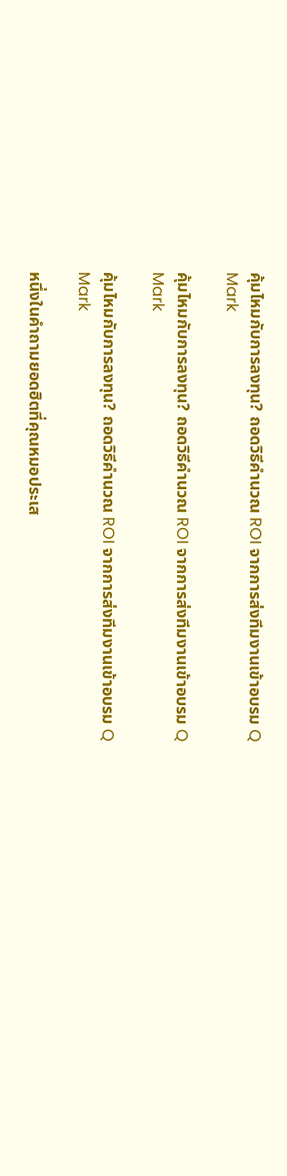คุ้มไหมกับการลงทุน? ถอดวิธีคำนวณ ROI จากการส่งทีมงานเข้าอบรม Q Mark

คุ้มไหมกับการลงทุน? ถอดวิธีคำนวณ ROI จากการส่งทีมงานเข้าอบรม Q Mark

คุ้มไหมกับการลงทุน? ถอดวิธีคำนวณ ROI จากการส่งทีมงานเข้าอบรม Q Mark

หนึ่งในคำถามยอดฮิตที่คุณหมอประเส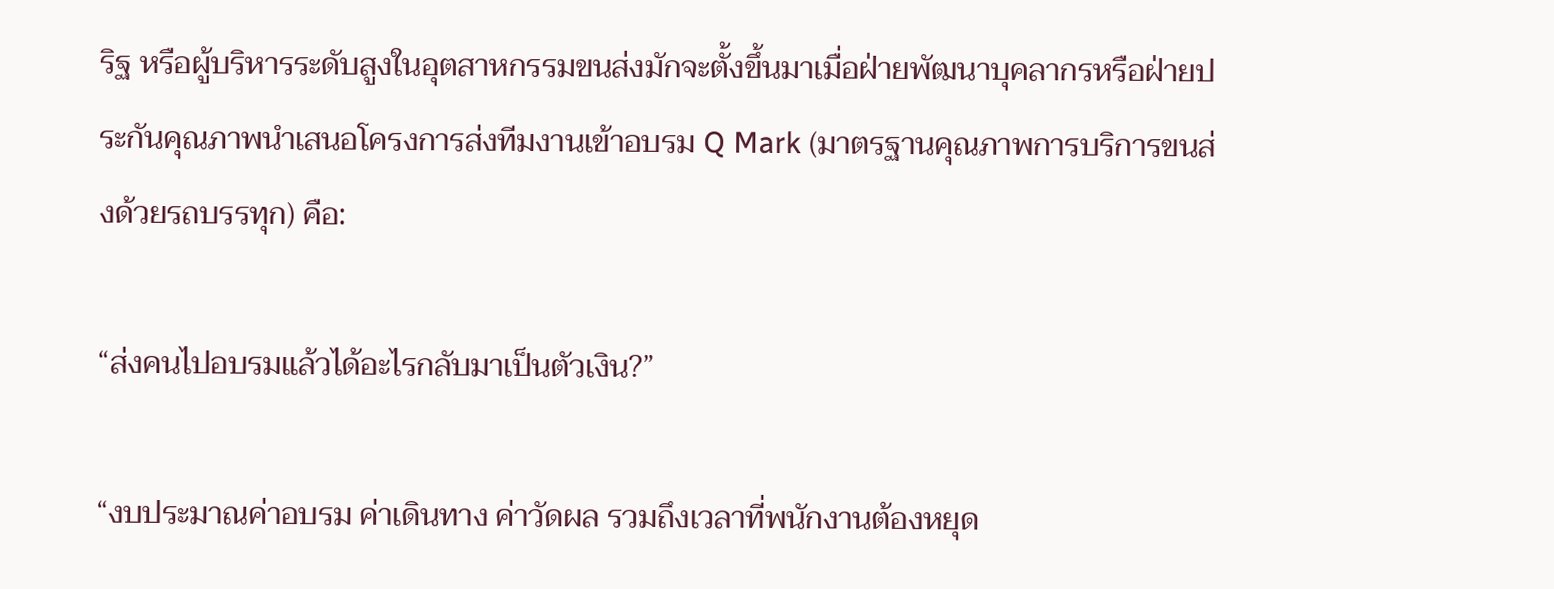ริฐ หรือผู้บริหารระดับสูงในอุตสาหกรรมขนส่งมักจะตั้งขึ้นมาเมื่อฝ่ายพัฒนาบุคลากรหรือฝ่ายประกันคุณภาพนำเสนอโครงการส่งทีมงานเข้าอบรม Q Mark (มาตรฐานคุณภาพการบริการขนส่งด้วยรถบรรทุก) คือ:

“ส่งคนไปอบรมแล้วได้อะไรกลับมาเป็นตัวเงิน?”

“งบประมาณค่าอบรม ค่าเดินทาง ค่าวัดผล รวมถึงเวลาที่พนักงานต้องหยุด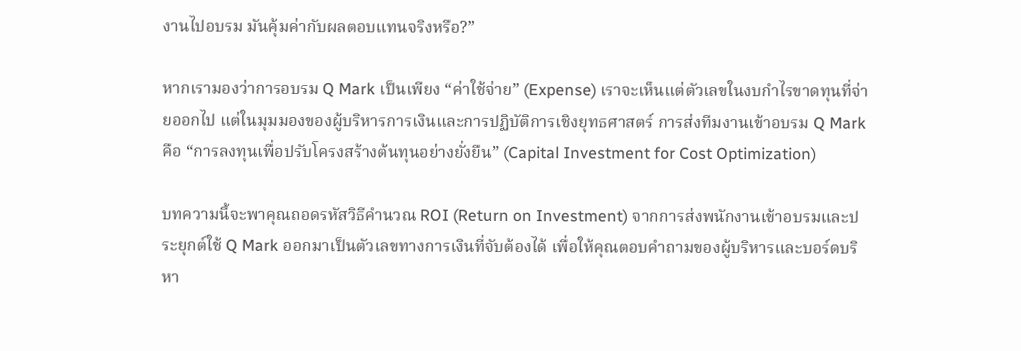งานไปอบรม มันคุ้มค่ากับผลตอบแทนจริงหรือ?”

หากเรามองว่าการอบรม Q Mark เป็นเพียง “ค่าใช้จ่าย” (Expense) เราจะเห็นแต่ตัวเลขในงบกำไรขาดทุนที่จ่ายออกไป แต่ในมุมมองของผู้บริหารการเงินและการปฏิบัติการเชิงยุทธศาสตร์ การส่งทีมงานเข้าอบรม Q Mark คือ “การลงทุนเพื่อปรับโครงสร้างต้นทุนอย่างยั่งยืน” (Capital Investment for Cost Optimization)

บทความนี้จะพาคุณถอดรหัสวิธีคำนวณ ROI (Return on Investment) จากการส่งพนักงานเข้าอบรมและประยุกต์ใช้ Q Mark ออกมาเป็นตัวเลขทางการเงินที่จับต้องได้ เพื่อให้คุณตอบคำถามของผู้บริหารและบอร์ดบริหา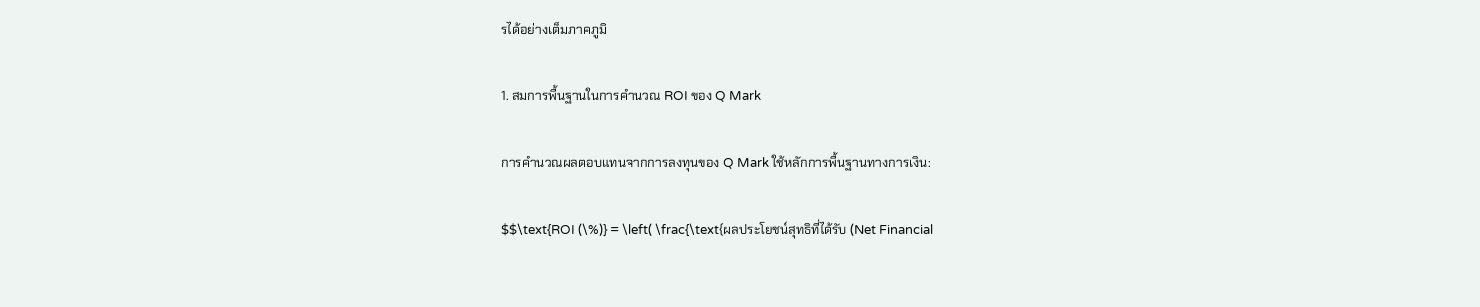รได้อย่างเต็มภาคภูมิ

1. สมการพื้นฐานในการคำนวณ ROI ของ Q Mark

การคำนวณผลตอบแทนจากการลงทุนของ Q Mark ใช้หลักการพื้นฐานทางการเงิน:

$$\text{ROI (\%)} = \left( \frac{\text{ผลประโยชน์สุทธิที่ได้รับ (Net Financial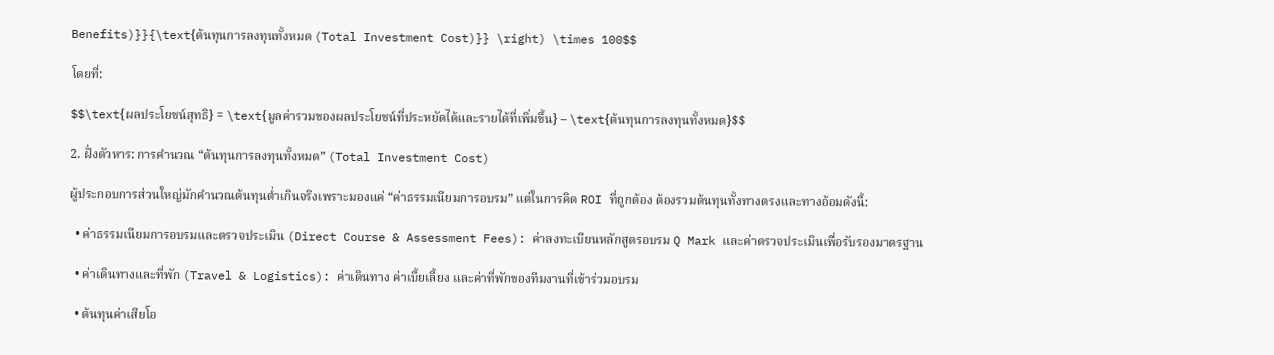Benefits)}}{\text{ต้นทุนการลงทุนทั้งหมด (Total Investment Cost)}} \right) \times 100$$

โดยที่:

$$\text{ผลประโยชน์สุทธิ} = \text{มูลค่ารวมของผลประโยชน์ที่ประหยัดได้และรายได้ที่เพิ่มขึ้น} – \text{ต้นทุนการลงทุนทั้งหมด}$$

2. ฝั่งตัวหาร: การคำนวณ “ต้นทุนการลงทุนทั้งหมด” (Total Investment Cost)

ผู้ประกอบการส่วนใหญ่มักคำนวณต้นทุนต่ำเกินจริงเพราะมองแค่ “ค่าธรรมเนียมการอบรม” แต่ในการคิด ROI ที่ถูกต้อง ต้องรวมต้นทุนทั้งทางตรงและทางอ้อมดังนี้:

  • ค่าธรรมเนียมการอบรมและตรวจประเมิน (Direct Course & Assessment Fees): ค่าลงทะเบียนหลักสูตรอบรม Q Mark และค่าตรวจประเมินเพื่อรับรองมาตรฐาน

  • ค่าเดินทางและที่พัก (Travel & Logistics): ค่าเดินทาง ค่าเบี้ยเลี้ยง และค่าที่พักของทีมงานที่เข้าร่วมอบรม

  • ต้นทุนค่าเสียโอ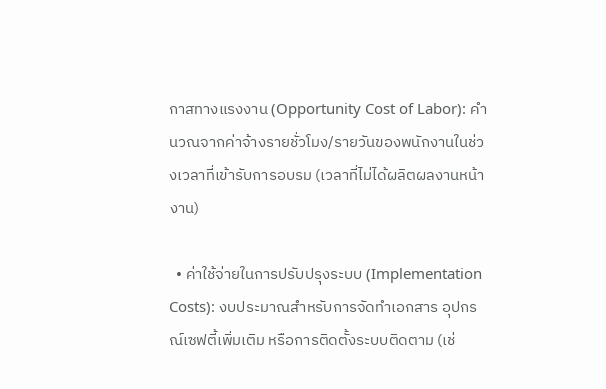กาสทางแรงงาน (Opportunity Cost of Labor): คำนวณจากค่าจ้างรายชั่วโมง/รายวันของพนักงานในช่วงเวลาที่เข้ารับการอบรม (เวลาที่ไม่ได้ผลิตผลงานหน้างาน)

  • ค่าใช้จ่ายในการปรับปรุงระบบ (Implementation Costs): งบประมาณสำหรับการจัดทำเอกสาร อุปกรณ์เซฟตี้เพิ่มเติม หรือการติดตั้งระบบติดตาม (เช่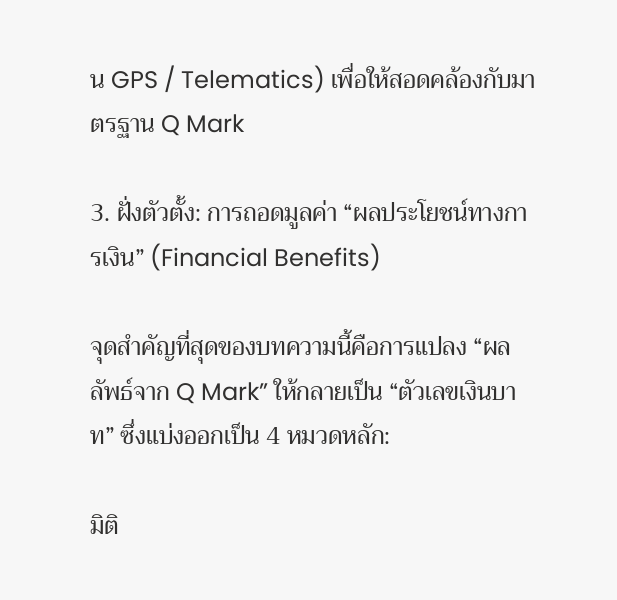น GPS / Telematics) เพื่อให้สอดคล้องกับมาตรฐาน Q Mark

3. ฝั่งตัวตั้ง: การถอดมูลค่า “ผลประโยชน์ทางการเงิน” (Financial Benefits)

จุดสำคัญที่สุดของบทความนี้คือการแปลง “ผลลัพธ์จาก Q Mark” ให้กลายเป็น “ตัวเลขเงินบาท” ซึ่งแบ่งออกเป็น 4 หมวดหลัก:

มิติ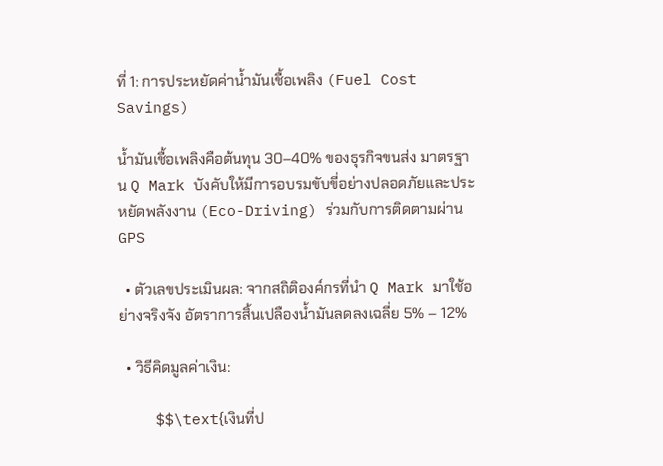ที่ 1: การประหยัดค่าน้ำมันเชื้อเพลิง (Fuel Cost Savings)

น้ำมันเชื้อเพลิงคือต้นทุน 30–40% ของธุรกิจขนส่ง มาตรฐาน Q Mark บังคับให้มีการอบรมขับขี่อย่างปลอดภัยและประหยัดพลังงาน (Eco-Driving) ร่วมกับการติดตามผ่าน GPS

  • ตัวเลขประเมินผล: จากสถิติองค์กรที่นำ Q Mark มาใช้อย่างจริงจัง อัตราการสิ้นเปลืองน้ำมันลดลงเฉลี่ย 5% – 12%

  • วิธีคิดมูลค่าเงิน:

    $$\text{เงินที่ป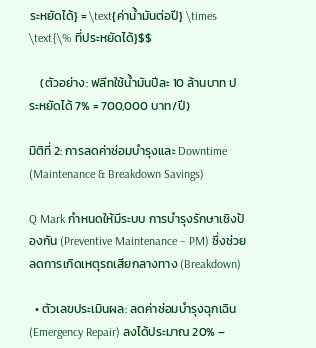ระหยัดได้} = \text{ค่าน้ำมันต่อปี} \times \text{\% ที่ประหยัดได้}$$

    (ตัวอย่าง: ฟลีทใช้น้ำมันปีละ 10 ล้านบาท ประหยัดได้ 7% = 700,000 บาท/ปี)

มิติที่ 2: การลดค่าซ่อมบำรุงและ Downtime (Maintenance & Breakdown Savings)

Q Mark กำหนดให้มีระบบ การบำรุงรักษาเชิงป้องกัน (Preventive Maintenance – PM) ซึ่งช่วยลดการเกิดเหตุรถเสียกลางทาง (Breakdown)

  • ตัวเลขประเมินผล: ลดค่าซ่อมบำรุงฉุกเฉิน (Emergency Repair) ลงได้ประมาณ 20% –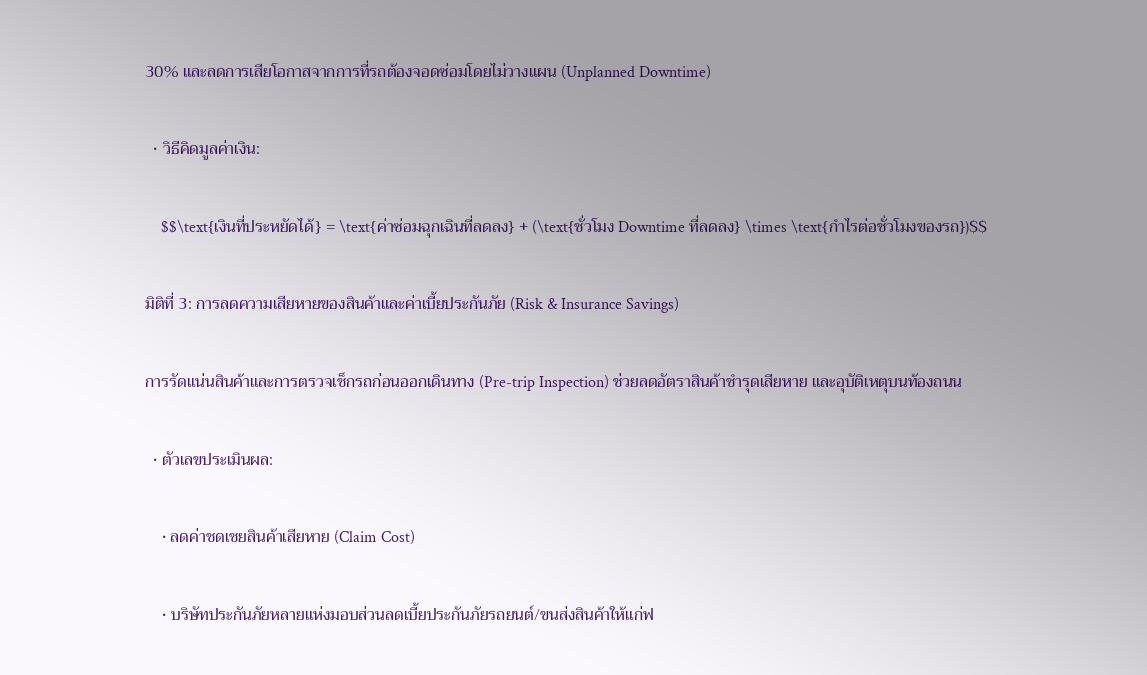30% และลดการเสียโอกาสจากการที่รถต้องจอดซ่อมโดยไม่วางแผน (Unplanned Downtime)

  • วิธีคิดมูลค่าเงิน:

    $$\text{เงินที่ประหยัดได้} = \text{ค่าซ่อมฉุกเฉินที่ลดลง} + (\text{ชั่วโมง Downtime ที่ลดลง} \times \text{กำไรต่อชั่วโมงของรถ})$$

มิติที่ 3: การลดความเสียหายของสินค้าและค่าเบี้ยประกันภัย (Risk & Insurance Savings)

การรัดแน่นสินค้าและการตรวจเช็กรถก่อนออกเดินทาง (Pre-trip Inspection) ช่วยลดอัตราสินค้าชำรุดเสียหาย และอุบัติเหตุบนท้องถนน

  • ตัวเลขประเมินผล:

    • ลดค่าชดเชยสินค้าเสียหาย (Claim Cost)

    • บริษัทประกันภัยหลายแห่งมอบส่วนลดเบี้ยประกันภัยรถยนต์/ขนส่งสินค้าให้แก่ฟ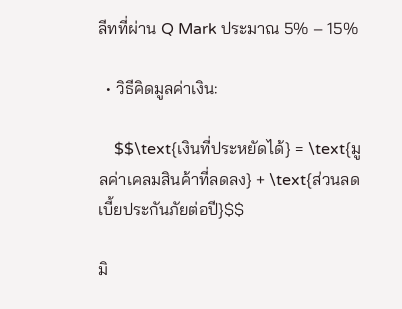ลีทที่ผ่าน Q Mark ประมาณ 5% – 15%

  • วิธีคิดมูลค่าเงิน:

    $$\text{เงินที่ประหยัดได้} = \text{มูลค่าเคลมสินค้าที่ลดลง} + \text{ส่วนลดเบี้ยประกันภัยต่อปี}$$

มิ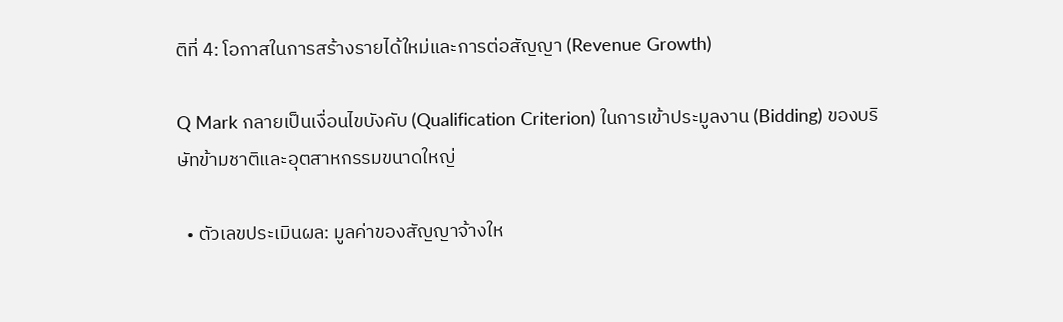ติที่ 4: โอกาสในการสร้างรายได้ใหม่และการต่อสัญญา (Revenue Growth)

Q Mark กลายเป็นเงื่อนไขบังคับ (Qualification Criterion) ในการเข้าประมูลงาน (Bidding) ของบริษัทข้ามชาติและอุตสาหกรรมขนาดใหญ่

  • ตัวเลขประเมินผล: มูลค่าของสัญญาจ้างให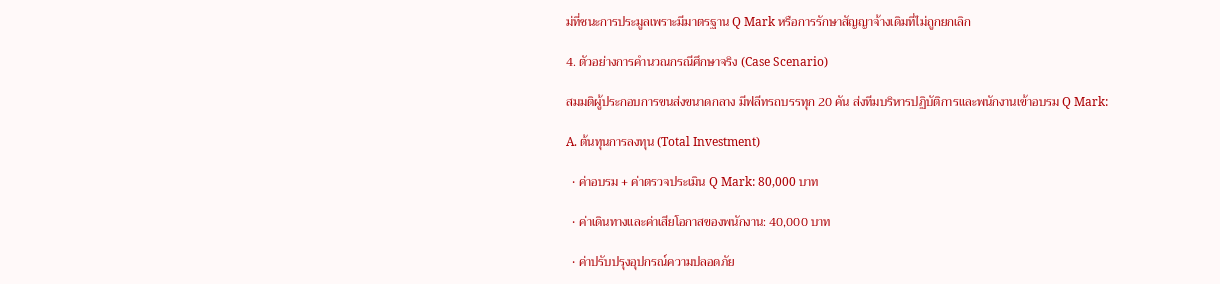ม่ที่ชนะการประมูลเพราะมีมาตรฐาน Q Mark หรือการรักษาสัญญาจ้างเดิมที่ไม่ถูกยกเลิก

4. ตัวอย่างการคำนวณกรณีศึกษาจริง (Case Scenario)

สมมติผู้ประกอบการขนส่งขนาดกลาง มีฟลีทรถบรรทุก 20 คัน ส่งทีมบริหารปฏิบัติการและพนักงานเข้าอบรม Q Mark:

A. ต้นทุนการลงทุน (Total Investment)

  • ค่าอบรม + ค่าตรวจประเมิน Q Mark: 80,000 บาท

  • ค่าเดินทางและค่าเสียโอกาสของพนักงาน: 40,000 บาท

  • ค่าปรับปรุงอุปกรณ์ความปลอดภัย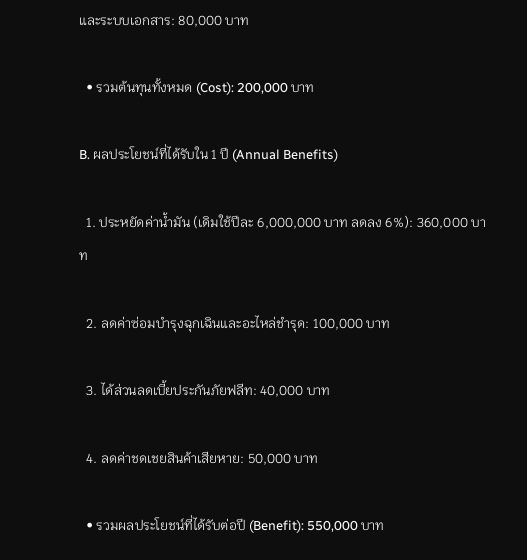และระบบเอกสาร: 80,000 บาท

  • รวมต้นทุนทั้งหมด (Cost): 200,000 บาท

B. ผลประโยชน์ที่ได้รับใน 1 ปี (Annual Benefits)

  1. ประหยัดค่าน้ำมัน (เดิมใช้ปีละ 6,000,000 บาท ลดลง 6%): 360,000 บาท

  2. ลดค่าซ่อมบำรุงฉุกเฉินและอะไหล่ชำรุด: 100,000 บาท

  3. ได้ส่วนลดเบี้ยประกันภัยฟลีท: 40,000 บาท

  4. ลดค่าชดเชยสินค้าเสียหาย: 50,000 บาท

  • รวมผลประโยชน์ที่ได้รับต่อปี (Benefit): 550,000 บาท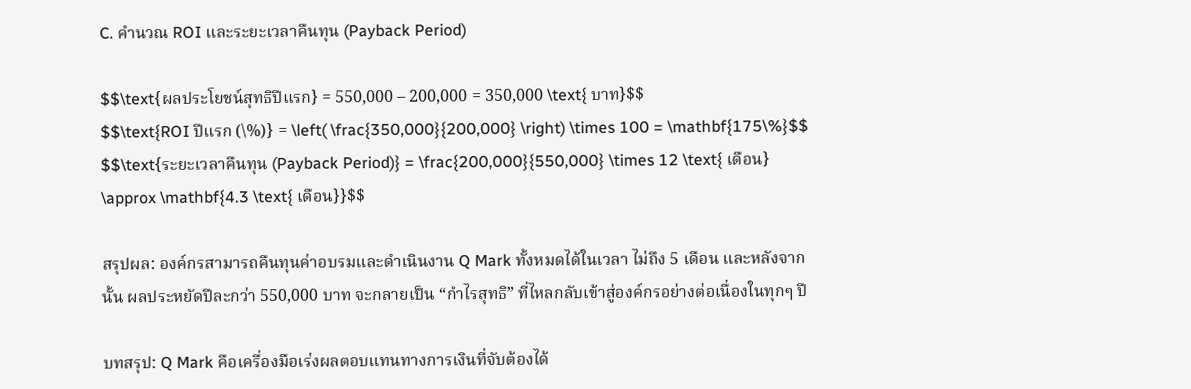C. คำนวณ ROI และระยะเวลาคืนทุน (Payback Period)

$$\text{ผลประโยชน์สุทธิปีแรก} = 550,000 – 200,000 = 350,000 \text{ บาท}$$
$$\text{ROI ปีแรก (\%)} = \left( \frac{350,000}{200,000} \right) \times 100 = \mathbf{175\%}$$
$$\text{ระยะเวลาคืนทุน (Payback Period)} = \frac{200,000}{550,000} \times 12 \text{ เดือน} \approx \mathbf{4.3 \text{ เดือน}}$$

สรุปผล: องค์กรสามารถคืนทุนค่าอบรมและดำเนินงาน Q Mark ทั้งหมดได้ในเวลา ไม่ถึง 5 เดือน และหลังจากนั้น ผลประหยัดปีละกว่า 550,000 บาท จะกลายเป็น “กำไรสุทธิ” ที่ไหลกลับเข้าสู่องค์กรอย่างต่อเนื่องในทุกๆ ปี

บทสรุป: Q Mark คือเครื่องมือเร่งผลตอบแทนทางการเงินที่จับต้องได้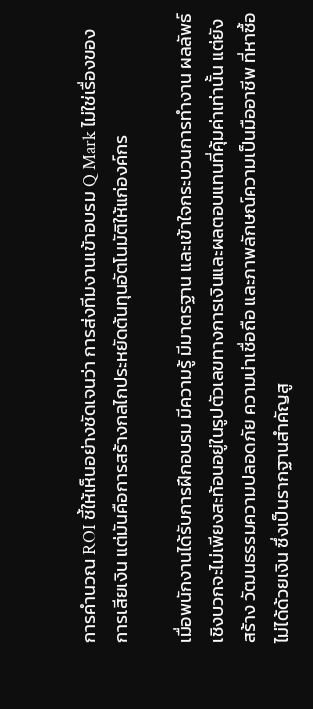การคำนวณ ROI ชี้ให้เห็นอย่างชัดเจนว่า การส่งทีมงานเข้าอบรม Q Mark ไม่ใช่เรื่องของการเสียเงิน แต่มันคือการสร้างกลไกประหยัดต้นทุนอัตโนมัติให้แก่องค์กร

เมื่อพนักงานได้รับการฝึกอบรม มีความรู้ มีมาตรฐาน และเข้าใจกระบวนการทำงาน ผลลัพธ์เชิงบวกจะไม่เพียงสะท้อนอยู่ในรูปตัวเลขทางการเงินและผลตอบแทนที่คุ้มค่าเท่านั้น แต่ยังสร้าง วัฒนธรรมความปลอดภัย ความน่าเชื่อถือ และภาพลักษณ์ความเป็นมืออาชีพ ที่หาซื้อไม่ได้ด้วยเงิน ซึ่งเป็นรากฐานสำคัญสู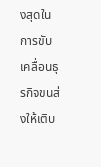งสุดในการขับเคลื่อนธุรกิจขนส่งให้เติบ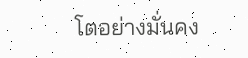โตอย่างมั่นคง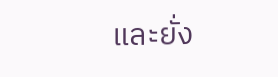และยั่ง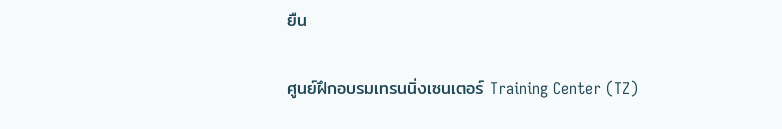ยืน

ศูนย์ฝึกอบรมเทรนนิ่งเซนเตอร์ Training Center (TZ)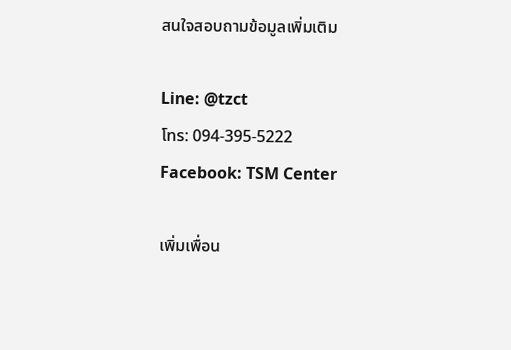สนใจสอบถามข้อมูลเพิ่มเติม

Line: @tzct
โทร: 094-395-5222
Facebook: TSM Center

เพิ่มเพื่อน